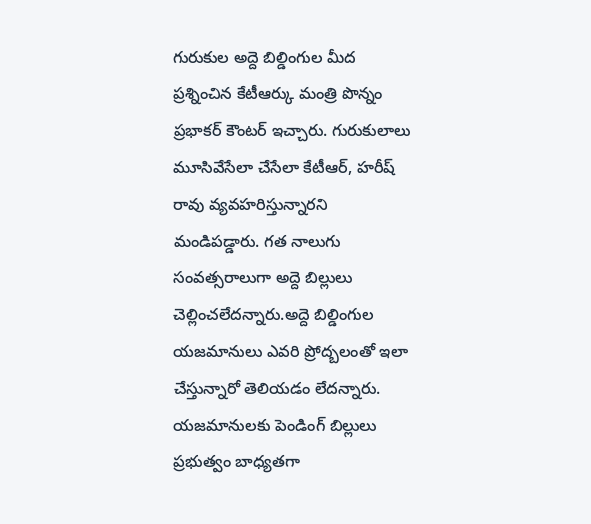గురుకుల అద్దె బిల్డింగుల మీద ప్రశ్నించిన కేటీఆర్కు మంత్రి పొన్నం ప్రభాకర్ కౌంటర్ ఇచ్చారు. గురుకులాలు మూసివేసేలా చేసేలా కేటీఆర్, హరీష్ రావు వ్యవహరిస్తున్నారని మండిపడ్డారు. గత నాలుగు సంవత్సరాలుగా అద్దె బిల్లులు చెల్లించలేదన్నారు.అద్దె బిల్డింగుల యజమానులు ఎవరి ప్రోద్బలంతో ఇలా చేస్తున్నారో తెలియడం లేదన్నారు. యజమానులకు పెండింగ్ బిల్లులు ప్రభుత్వం బాధ్యతగా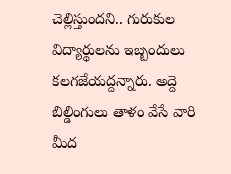చెల్లిస్తుందని.. గురుకుల విద్యార్థులను ఇబ్బందులు కలగజేయద్దన్నారు. అద్దె బిల్డింగులు తాళం వేసే వారి మీద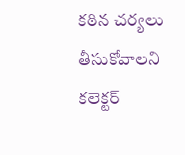కఠిన చర్యలు తీసుకోవాలని కలెక్టర్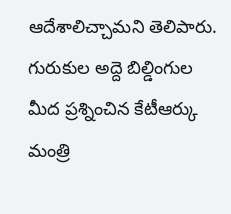ఆదేశాలిచ్చామని తెలిపారు.
గురుకుల అద్దె బిల్డింగుల మీద ప్రశ్నించిన కేటీఆర్కు మంత్రి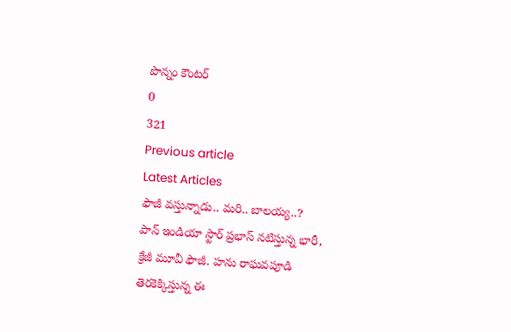పొన్నం కౌంటర్
0
321
Previous article
Latest Articles
ఫౌజీ వస్తున్నాడు.. మరి.. బాలయ్య..?
పాన్ ఇండియా స్టార్ ప్రభాస్ నటిస్తున్న భారీ, క్రేజీ మూవీ ఫౌజీ. హను రాఘవపూడి తెరకెక్కిస్తున్న ఈ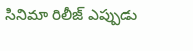సినిమా రిలీజ్ ఎప్పుడు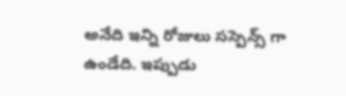అనేది ఇన్ని రోజులు సస్పెన్స్ గా ఉండేది. ఇప్పుడు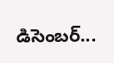డిసెంబర్...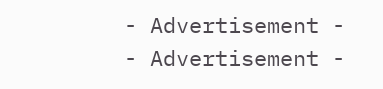- Advertisement -
- Advertisement -